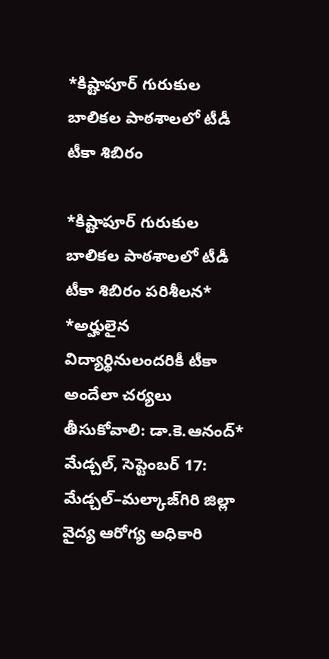*కిష్టాపూర్ గురుకుల బాలికల పాఠశాలలో టీడీ టీకా శిబిరం

*కిష్టాపూర్ గురుకుల బాలికల పాఠశాలలో టీడీ టీకా శిబిరం పరిశీలన* *అర్హులైన విద్యార్థినులందరికీ టీకా అందేలా చర్యలు తీసుకోవాలి: డా.కె.ఆనంద్* మేడ్చల్, సెప్టెంబర్ 17: మేడ్చల్–మల్కాజ్‌గిరి జిల్లా వైద్య ఆరోగ్య అధికారి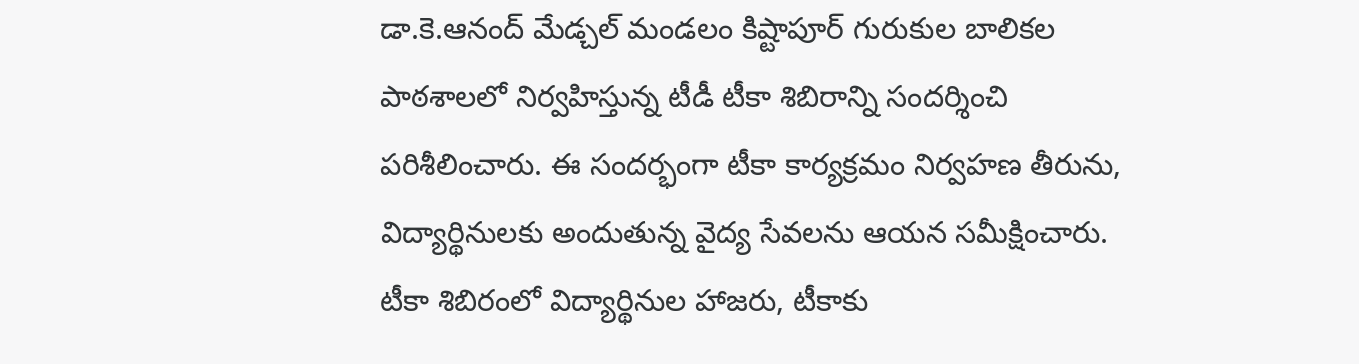డా.కె.ఆనంద్ మేడ్చల్ మండలం కిష్టాపూర్ గురుకుల బాలికల పాఠశాలలో నిర్వహిస్తున్న టీడీ టీకా శిబిరాన్ని సందర్శించి పరిశీలించారు. ఈ సందర్భంగా టీకా కార్యక్రమం నిర్వహణ తీరును, విద్యార్థినులకు అందుతున్న వైద్య సేవలను ఆయన సమీక్షించారు. టీకా శిబిరంలో విద్యార్థినుల హాజరు, టీకాకు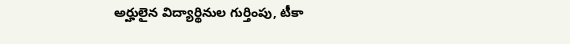అర్హులైన విద్యార్థినుల గుర్తింపు, టీకా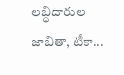లబ్ధిదారుల జాబితా, టీకా...